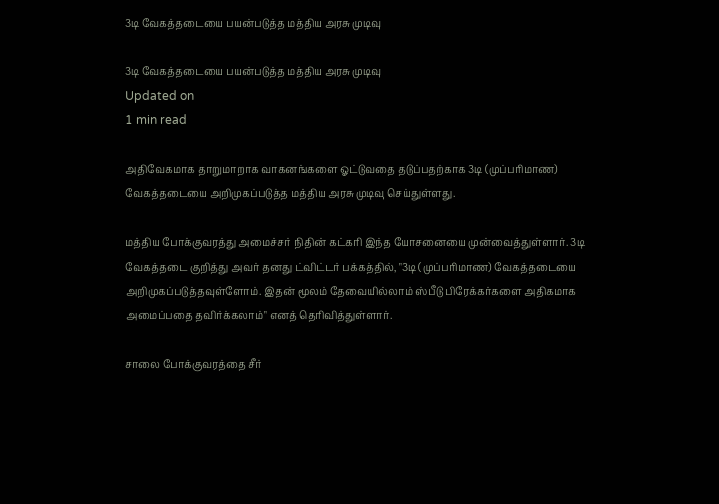3டி வேகத்தடையை பயன்படுத்த மத்திய அரசு முடிவு

3டி வேகத்தடையை பயன்படுத்த மத்திய அரசு முடிவு
Updated on
1 min read

அதிவேகமாக தாறுமாறாக வாகனங்களை ஓட்டுவதை தடுப்பதற்காக 3டி (முப்பரிமாண) வேகத்தடையை அறிமுகப்படுத்த மத்திய அரசு முடிவு செய்துள்ளது.

மத்திய போக்குவரத்து அமைச்சர் நிதின் கட்கரி இந்த யோசனையை முன்வைத்துள்ளார். 3டி வேகத்தடை குறித்து அவர் தனது ட்விட்டர் பக்கத்தில், "3டி (முப்பரிமாண) வேகத்தடையை அறிமுகப்படுத்தவுள்ளோம். இதன் மூலம் தேவையில்லாம் ஸ்பீடு பிரேக்கர்களை அதிகமாக அமைப்பதை தவிர்க்கலாம்" எனத் தெரிவித்துள்ளார்.

சாலை போக்குவரத்தை சீர்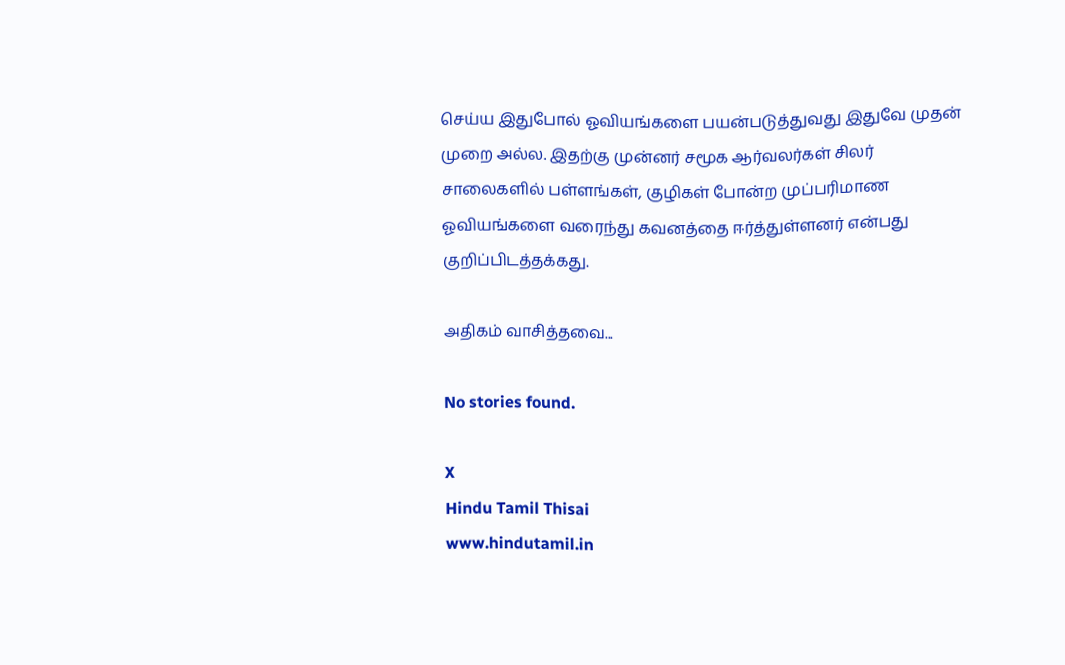செய்ய இதுபோல் ஓவியங்களை பயன்படுத்துவது இதுவே முதன் முறை அல்ல. இதற்கு முன்னர் சமூக ஆர்வலர்கள் சிலர் சாலைகளில் பள்ளங்கள், குழிகள் போன்ற முப்பரிமாண ஓவியங்களை வரைந்து கவனத்தை ஈர்த்துள்ளனர் என்பது குறிப்பிடத்தக்கது.

அதிகம் வாசித்தவை...

No stories found.

X
Hindu Tamil Thisai
www.hindutamil.in